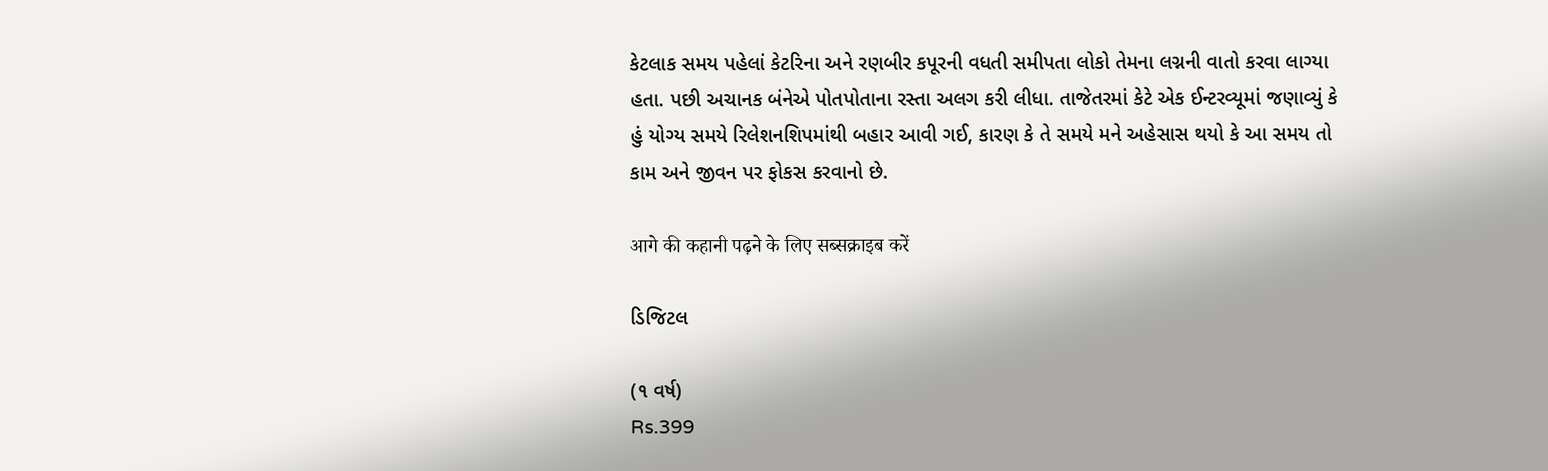કેટલાક સમય પહેલાં કેટરિના અને રણબીર કપૂરની વધતી સમીપતા લોકો તેમના લગ્નની વાતો કરવા લાગ્યા હતા. પછી અચાનક બંનેએ પોતપોતાના રસ્તા અલગ કરી લીધા. તાજેતરમાં કેટે એક ઈન્ટરવ્યૂમાં જણાવ્યું કે હું યોગ્ય સમયે રિલેશનશિપમાંથી બહાર આવી ગઈ, કારણ કે તે સમયે મને અહેસાસ થયો કે આ સમય તો કામ અને જીવન પર ફોકસ કરવાનો છે.

आगे की कहानी पढ़ने के लिए सब्सक्राइब करें

ડિજિટલ

(૧ વર્ષ)
Rs.399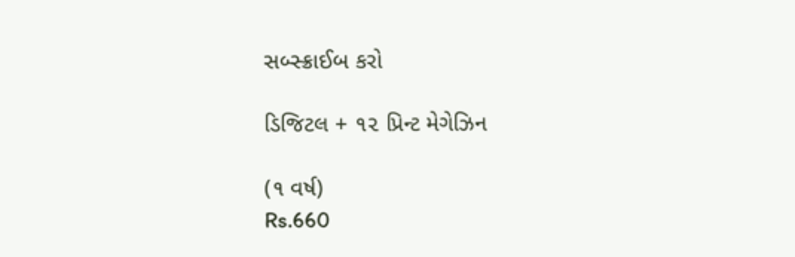સબ્સ્ક્રાઈબ કરો

ડિજિટલ + ૧૨ પ્રિન્ટ મેગેઝિન

(૧ વર્ષ)
Rs.660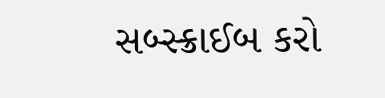સબ્સ્ક્રાઈબ કરો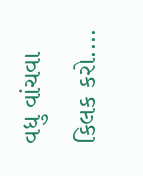વધુ વાંચવા કિલક કરો....